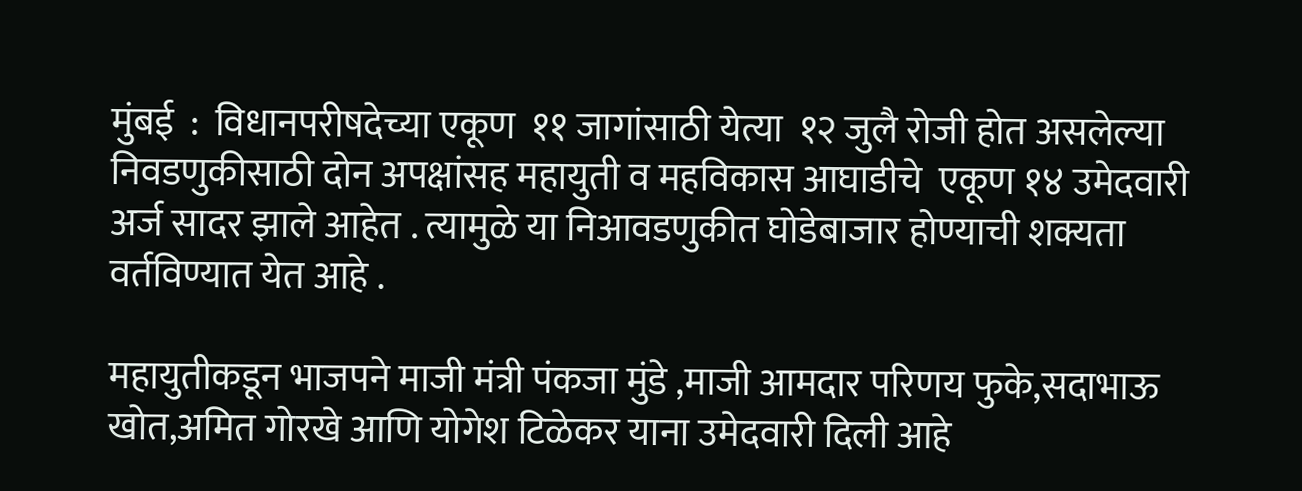मुंबई  :  विधानपरीषदेच्या एकूण  ११ जागांसाठी येत्या  १२ जुलै रोजी होत असलेल्या निवडणुकीसाठी दोन अपक्षांसह महायुती व महविकास आघाडीचे  एकूण १४ उमेदवारी अर्ज सादर झाले आहेत . त्यामुळे या निआवडणुकीत घोडेबाजार होण्याची शक्यता वर्तविण्यात येत आहे .

महायुतीकडून भाजपने माजी मंत्री पंकजा मुंडे ,माजी आमदार परिणय फुके,सदाभाऊ खोत,अमित गोरखे आणि योगेश टिळेकर याना उमेदवारी दिली आहे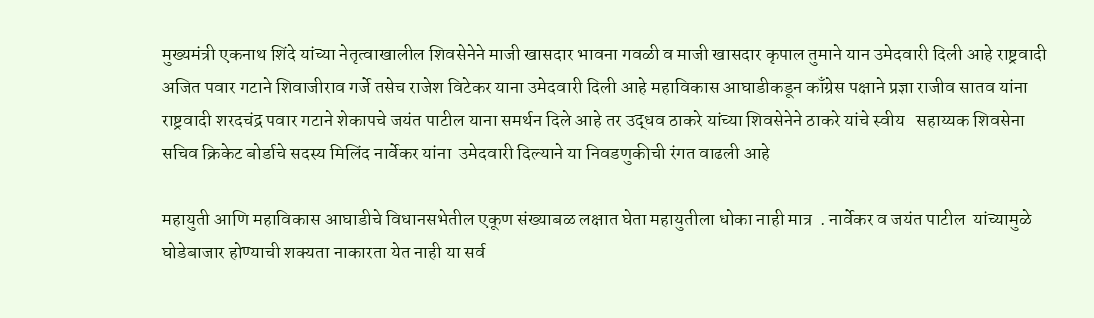मुख्यमंत्री एकनाथ शिंदे यांच्या नेतृत्वाखालील शिवसेनेने माजी खासदार भावना गवळी व माजी खासदार कृपाल तुमाने यान उमेदवारी दिली आहे राष्ट्रवादी अजित पवार गटाने शिवाजीराव गर्जे तसेच राजेश विटेकर याना उमेदवारी दिली आहे महाविकास आघाडीकडून काँग्रेस पक्षाने प्रज्ञा राजीव सातव यांना राष्ट्रवादी शरदचंद्र पवार गटाने शेकापचे जयंत पाटील याना समर्थन दिले आहे तर उद्धव ठाकरे यांच्या शिवसेनेने ठाकरे यांचे स्वीय   सहाय्यक शिवसेना सचिव क्रिकेट बोर्डाचे सदस्य मिलिंद नार्वेकर यांना  उमेदवारी दिल्याने या निवडणुकीची रंगत वाढली आहे

महायुती आणि महाविकास आघाडीचे विधानसभेतील एकूण संख्याबळ लक्षात घेता महायुतीला धोका नाही मात्र  . नार्वेकर व जयंत पाटील  यांच्यामुळे घोडेबाजार होण्याची शक्यता नाकारता येत नाही या सर्व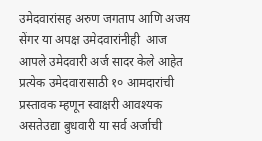उमेदवारांसह अरुण जगताप आणि अजय सेंगर या अपक्ष उमेदवारांनीही  आज आपले उमेदवारी अर्ज सादर केले आहेत प्रत्येक उमेदवारासाठी १० आमदारांची प्रस्तावक म्हणून स्वाक्षरी आवश्यक असतेउद्या बुधवारी या सर्व अर्जाची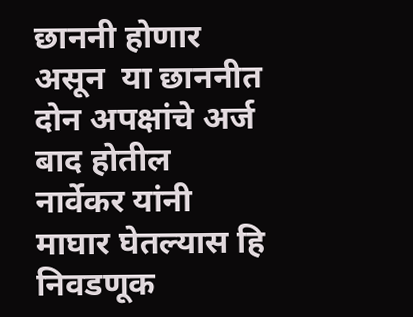छाननी होणार असून  या छाननीत दोन अपक्षांचे अर्ज बाद होतील  नार्वेकर यांनी माघार घेतल्यास हि निवडणूक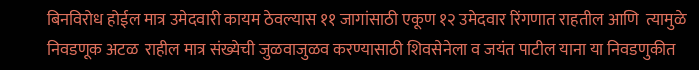बिनविरोध होईल मात्र उमेदवारी कायम ठेवल्यास ११ जागांसाठी एकूण १२ उमेदवार रिंगणात राहतील आणि  त्यामुळे निवडणूक अटळ  राहील मात्र संख्येची जुळवाजुळव करण्यासाठी शिवसेनेला व जयंत पाटील याना या निवडणुकीत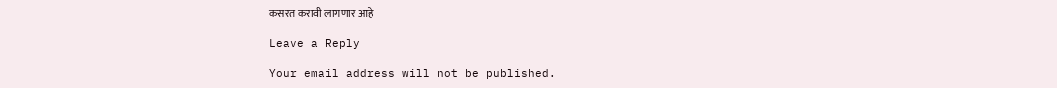कसरत करावी लागणार आहे

Leave a Reply

Your email address will not be published.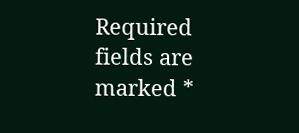Required fields are marked *